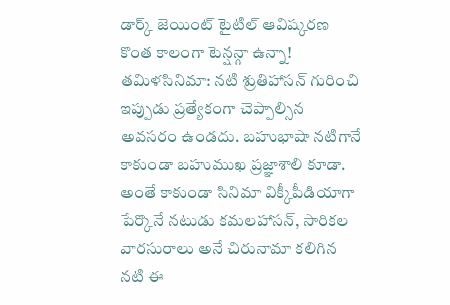డార్క్ జెయింట్ టైటిల్ ఆవిష్కరణ
కొంత కాలంగా టెన్షన్గా ఉన్నా!
తమిళసినిమా: నటి శ్రుతిహాసన్ గురించి ఇప్పుడు ప్రత్యేకంగా చెప్పాల్సిన అవసరం ఉండదు. బహుభాషా నటిగానే కాకుండా బహుముఖ ప్రజ్ఞాశాలి కూడా. అంతే కాకుండా సినిమా విక్కీపీడియాగా పేర్కొనే నటుడు కమలహాసన్, సారికల వారసురాలు అనే చిరునామా కలిగిన నటి ఈ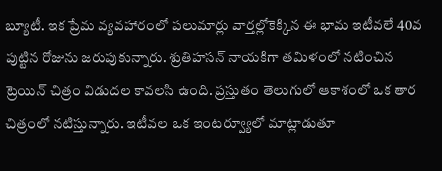బ్యూటీ. ఇక ప్రేమ వ్యవహారంలో పలుమార్లు వార్తల్లోకెక్కిన ఈ భామ ఇటీవలే 40వ పుట్టిన రోజును జరుపుకున్నారు. శ్రుతిహసన్ నాయకిగా తమిళంలో నటించిన ట్రెయిన్ చిత్రం విడుదల కావలసి ఉంది. ప్రస్తుతం తెలుగులో ఆకాశంలో ఒక తార చిత్రంలో నటిస్తున్నారు. ఇటీవల ఒక ఇంటర్వ్యూలో మాట్లాడుతూ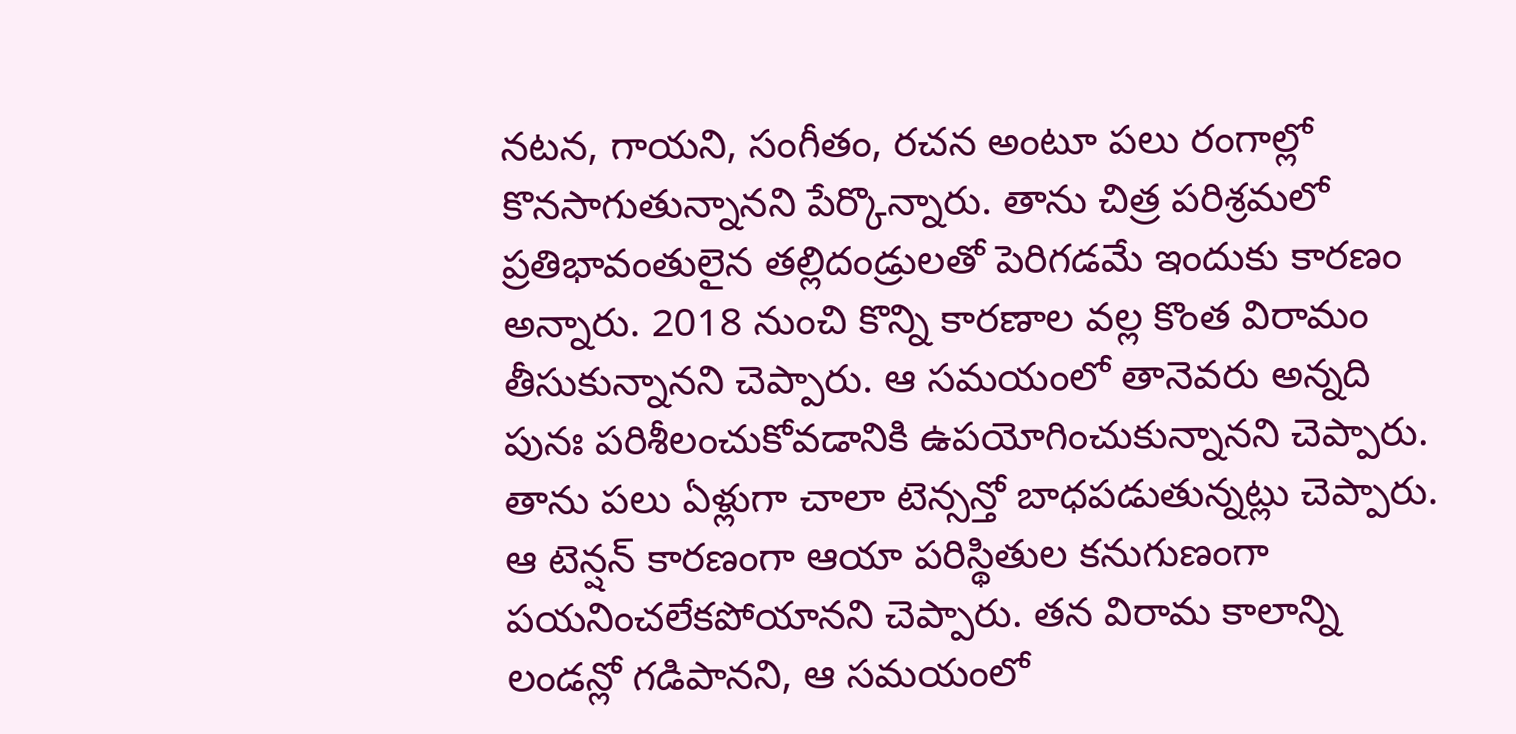నటన, గాయని, సంగీతం, రచన అంటూ పలు రంగాల్లో కొనసాగుతున్నానని పేర్కొన్నారు. తాను చిత్ర పరిశ్రమలో ప్రతిభావంతులైన తల్లిదండ్రులతో పెరిగడమే ఇందుకు కారణం అన్నారు. 2018 నుంచి కొన్ని కారణాల వల్ల కొంత విరామం తీసుకున్నానని చెప్పారు. ఆ సమయంలో తానెవరు అన్నది పునః పరిశీలంచుకోవడానికి ఉపయోగించుకున్నానని చెప్పారు. తాను పలు ఏళ్లుగా చాలా టెన్సన్తో బాధపడుతున్నట్లు చెప్పారు. ఆ టెన్షన్ కారణంగా ఆయా పరిస్థితుల కనుగుణంగా పయనించలేకపోయానని చెప్పారు. తన విరామ కాలాన్ని లండన్లో గడిపానని, ఆ సమయంలో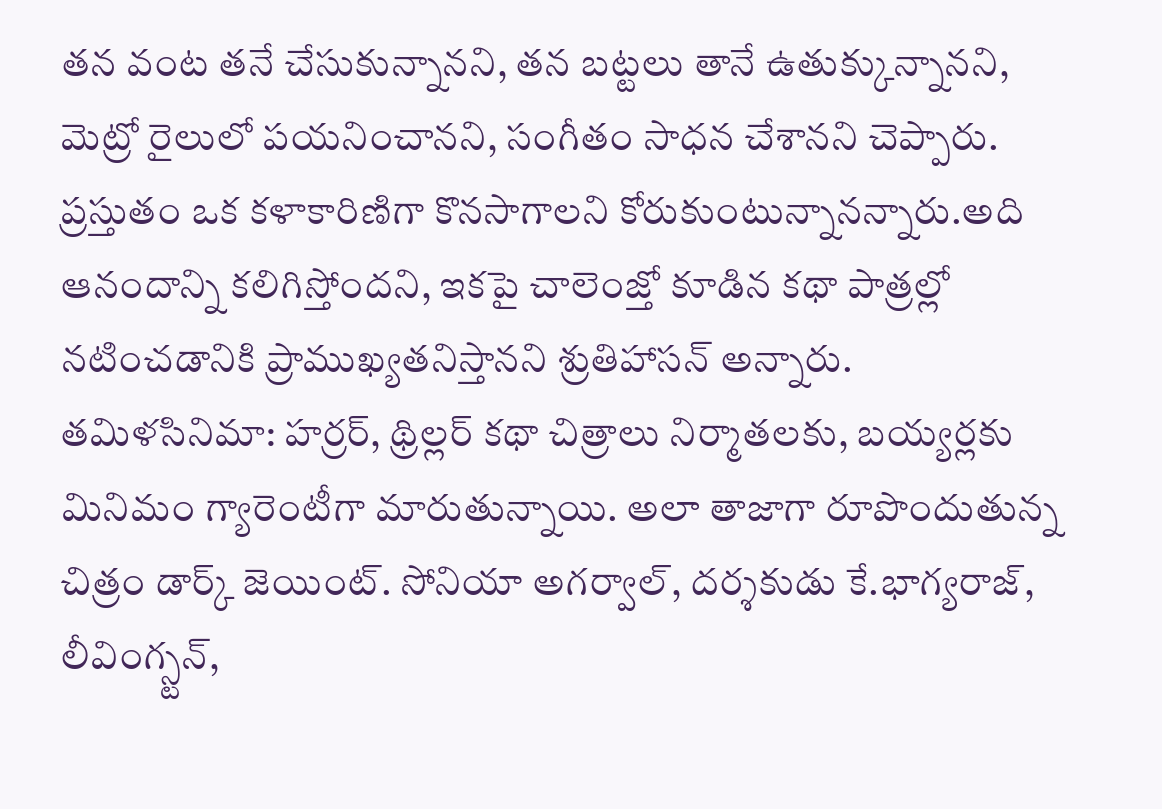తన వంట తనే చేసుకున్నానని, తన బట్టలు తానే ఉతుక్కున్నానని, మెట్రో రైలులో పయనించానని, సంగీతం సాధన చేశానని చెప్పారు. ప్రస్తుతం ఒక కళాకారిణిగా కొనసాగాలని కోరుకుంటున్నానన్నారు.అది ఆనందాన్ని కలిగిస్తోందని, ఇకపై చాలెంజ్తో కూడిన కథా పాత్రల్లో నటించడానికి ప్రాముఖ్యతనిస్తానని శ్రుతిహాసన్ అన్నారు.
తమిళసినిమా: హర్రర్, థ్రిల్లర్ కథా చిత్రాలు నిర్మాతలకు, బయ్యర్లకు మినిమం గ్యారెంటీగా మారుతున్నాయి. అలా తాజాగా రూపొందుతున్న చిత్రం డార్క్ జెయింట్. సోనియా అగర్వాల్, దర్శకుడు కే.భాగ్యరాజ్, లీవింగ్స్టన్,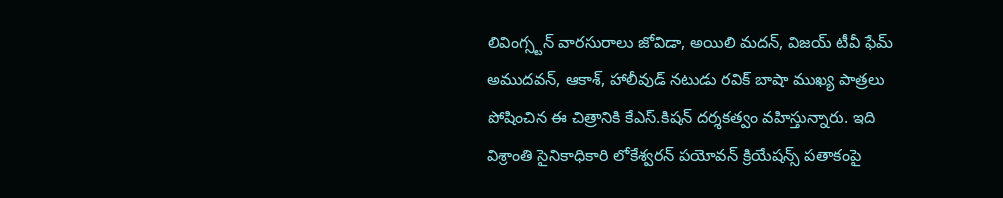లివింగ్స్టన్ వారసురాలు జోవిడా, అయిలి మదన్, విజయ్ టీవీ ఫేమ్ అముదవన్, ఆకాశ్, హాలీవుడ్ నటుడు రవిక్ బాషా ముఖ్య పాత్రలు పోషించిన ఈ చిత్రానికి కేఎస్.కిషన్ దర్శకత్వం వహిస్తున్నారు. ఇది విశ్రాంతి సైనికాధికారి లోకేశ్వరన్ పయోవన్ క్రియేషన్స్ పతాకంపై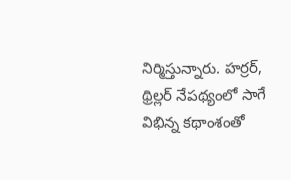నిర్మిస్తున్నారు. హర్రర్, థ్రిల్లర్ నేపథ్యంలో సాగే విభిన్న కథాంశంతో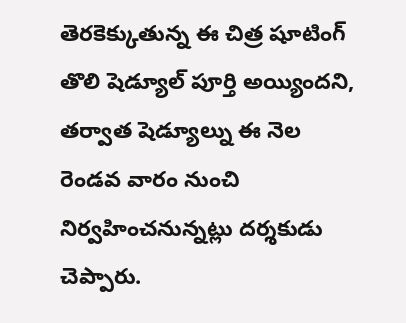తెరకెక్కుతున్న ఈ చిత్ర షూటింగ్ తొలి షెడ్యూల్ పూర్తి అయ్యిందని, తర్వాత షెడ్యూల్ను ఈ నెల రెండవ వారం నుంచి నిర్వహించనున్నట్లు దర్శకుడు చెప్పారు.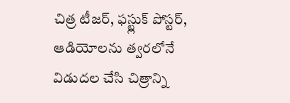చిత్ర టీజర్, ఫస్ట్లుక్ పోస్టర్, ఆడియోలను త్వరలోనే విడుదల చేసి చిత్రాన్ని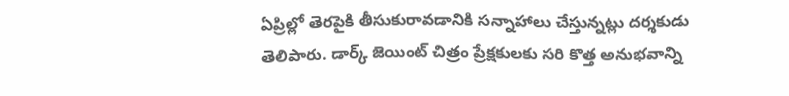ఏప్రిల్లో తెరపైకి తీసుకురావడానికి సన్నాహాలు చేస్తున్నట్లు దర్శకుడు తెలిపారు. డార్క్ జెయింట్ చిత్రం ప్రేక్షకులకు సరి కొత్త అనుభవాన్ని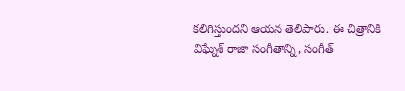కలిగిస్తుందని ఆయన తెలిపారు. ఈ చిత్రానికి విఘ్నేశ్ రాజా సంగీతాన్ని, సంగీత్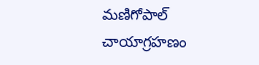మణిగోపాల్ చాయాగ్రహణం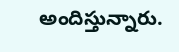అందిస్తున్నారు.